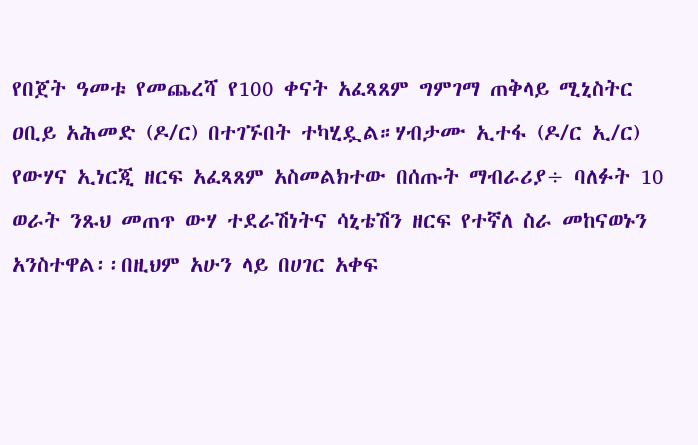የበጀት ዓመቱ የመጨረሻ የ100 ቀናት አፈጻጸም ግምገማ ጠቅላይ ሚኒስትር ዐቢይ አሕመድ (ዶ/ር) በተገኙበት ተካሂዷል።ሃብታሙ ኢተፋ (ዶ/ር ኢ/ር) የውሃና ኢነርጂ ዘርፍ አፈጻጸም አስመልክተው በሰጡት ማብራሪያ÷ ባለፉት 10 ወራት ንጹህ መጠጥ ውሃ ተደራሽነትና ሳኒቴሽን ዘርፍ የተኛለ ስራ መከናወኑን አንስተዋል፡፡በዚህም አሁን ላይ በሀገር አቀፍ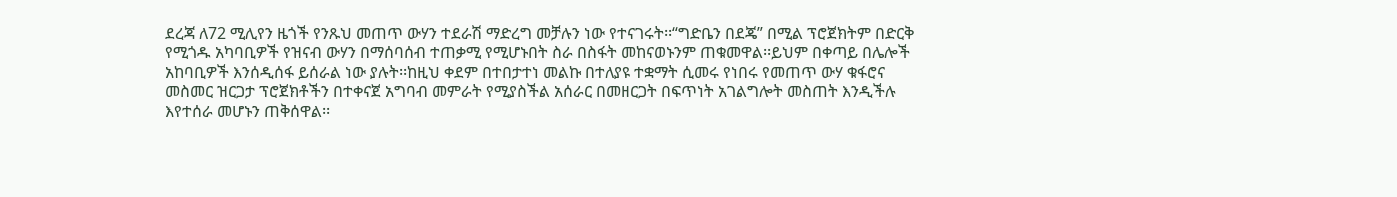ደረጃ ለ72 ሚሊየን ዜጎች የንጹህ መጠጥ ውሃን ተደራሽ ማድረግ መቻሉን ነው የተናገሩት፡፡“ግድቤን በደጄ” በሚል ፕሮጀክትም በድርቅ የሚጎዱ አካባቢዎች የዝናብ ውሃን በማሰባሰብ ተጠቃሚ የሚሆኑበት ስራ በስፋት መከናወኑንም ጠቁመዋል፡፡ይህም በቀጣይ በሌሎች አከባቢዎች እንሰዲሰፋ ይሰራል ነው ያሉት፡፡ከዚህ ቀደም በተበታተነ መልኩ በተለያዩ ተቋማት ሲመሩ የነበሩ የመጠጥ ውሃ ቁፋሮና መስመር ዝርጋታ ፕሮጀክቶችን በተቀናጀ አግባብ መምራት የሚያስችል አሰራር በመዘርጋት በፍጥነት አገልግሎት መስጠት እንዲችሉ እየተሰራ መሆኑን ጠቅሰዋል፡፡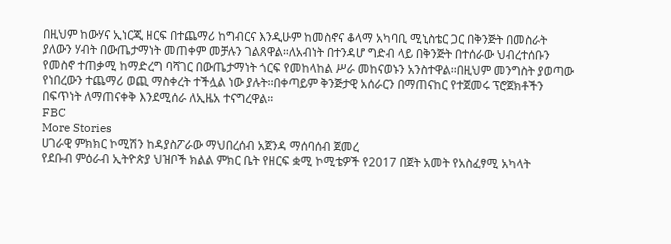በዚህም ከውሃና ኢነርጂ ዘርፍ በተጨማሪ ከግብርና እንዲሁም ከመስኖና ቆላማ አካባቢ ሚኒስቴር ጋር በቅንጅት በመስራት ያለውን ሃብት በውጤታማነት መጠቀም መቻሉን ገልጸዋል።ለአብነት በተንዳሆ ግድብ ላይ በቅንጅት በተሰራው ህብረተሰቡን የመስኖ ተጠቃሚ ከማድረግ ባሻገር በውጤታማነት ጎርፍ የመከላከል ሥራ መከናወኑን አንስተዋል፡፡በዚህም መንግስት ያወጣው የነበረውን ተጨማሪ ወጪ ማስቀረት ተችሏል ነው ያሉት፡፡በቀጣይም ቅንጅታዊ አሰራርን በማጠናከር የተጀመሩ ፕሮጀክቶችን በፍጥነት ለማጠናቀቅ እንደሚሰራ ለኢዜአ ተናግረዋል።
FBC
More Stories
ሀገራዊ ምክክር ኮሚሽን ከዳያስፖራው ማህበረሰብ አጀንዳ ማሰባሰብ ጀመረ
የደቡብ ምዕራብ ኢትዮጵያ ህዝቦች ክልል ምክር ቤት የዘርፍ ቋሚ ኮሚቴዎች የ2017 በጀት አመት የአስፈፃሚ አካላት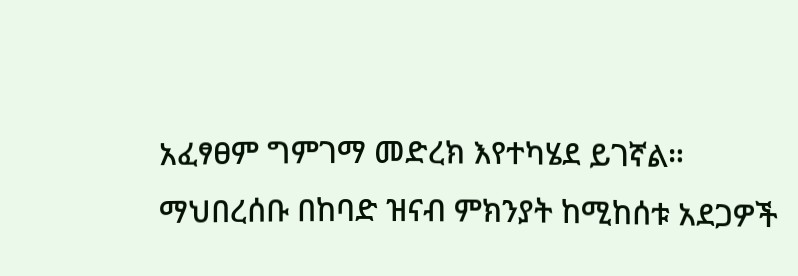አፈፃፀም ግምገማ መድረክ እየተካሄደ ይገኛል።
ማህበረሰቡ በከባድ ዝናብ ምክንያት ከሚከሰቱ አደጋዎች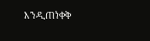እንዲጠነቀቅ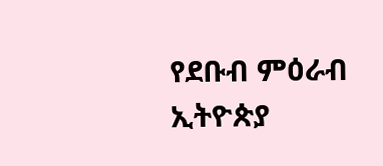የደቡብ ምዕራብ ኢትዮጵያ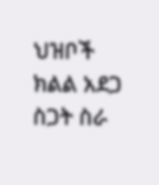ህዝቦች ክልል አደጋ ስጋት ስራ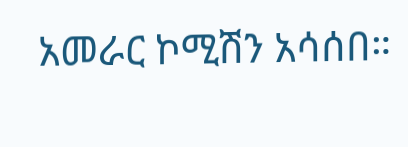አመራር ኮሚሽን አሳሰበ።